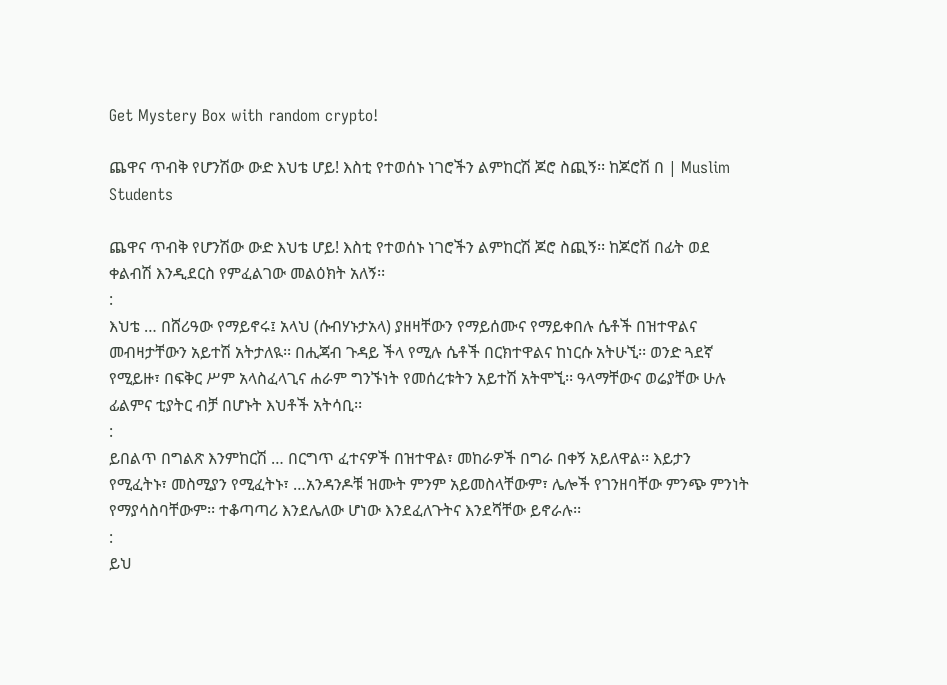Get Mystery Box with random crypto!

ጨዋና ጥብቅ የሆንሽው ውድ እህቴ ሆይ! እስቲ የተወሰኑ ነገሮችን ልምከርሽ ጆሮ ስጪኝ፡፡ ከጆሮሽ በ | Muslim Students

ጨዋና ጥብቅ የሆንሽው ውድ እህቴ ሆይ! እስቲ የተወሰኑ ነገሮችን ልምከርሽ ጆሮ ስጪኝ፡፡ ከጆሮሽ በፊት ወደ ቀልብሽ እንዲደርስ የምፈልገው መልዕክት አለኝ፡፡
:
እህቴ … በሸሪዓው የማይኖሩ፤ አላህ (ሱብሃኑታአላ) ያዘዛቸውን የማይሰሙና የማይቀበሉ ሴቶች በዝተዋልና መብዛታቸውን አይተሽ አትታለዪ፡፡ በሒጃብ ጉዳይ ችላ የሚሉ ሴቶች በርክተዋልና ከነርሱ አትሁኚ፡፡ ወንድ ጓደኛ የሚይዙ፣ በፍቅር ሥም አላስፈላጊና ሐራም ግንኙነት የመሰረቱትን አይተሽ አትሞኚ፡፡ ዓላማቸውና ወሬያቸው ሁሉ ፊልምና ቲያትር ብቻ በሆኑት እህቶች አትሳቢ፡፡
:
ይበልጥ በግልጽ እንምከርሽ … በርግጥ ፈተናዎች በዝተዋል፣ መከራዎች በግራ በቀኝ አይለዋል፡፡ እይታን የሚፈትኑ፣ መስሚያን የሚፈትኑ፣ …አንዳንዶቹ ዝሙት ምንም አይመስላቸውም፣ ሌሎች የገንዘባቸው ምንጭ ምንነት የማያሳስባቸውም፡፡ ተቆጣጣሪ እንደሌለው ሆነው እንደፈለጉትና እንደሻቸው ይኖራሉ፡፡
:
ይህ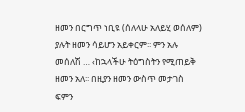ዘመን በርግጥ ነቢዩ (ሰለላሁ አለይሂ ወሰለም) ያሉት ዘመን ሳይሆን አይቀርም፡፡ ምን አሉ መሰለሽ … ‹ከኋላችሁ ትዕግስትን የሚጠይቅ ዘመን አለ፡፡ በዚያን ዘመን ውስጥ መታገስ ፍምን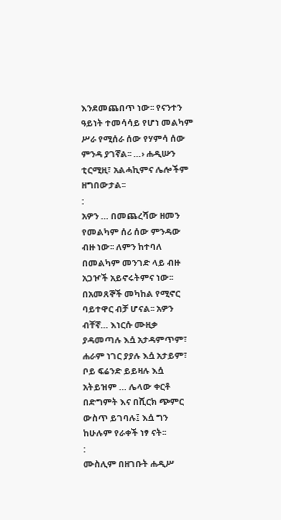እንደመጨበጥ ነው፡፡ የናንተን ዓይነት ተመሳሳይ የሆነ መልካም ሥራ የሚሰራ ሰው የሃምሳ ሰው ምንዳ ያገኛል፡፡ …› ሐዲሡን ቲርሚዚ፣ አልሓኪምና ሌሎችም ዘግበውታል፡፡
:
አዎን … በመጨረሻው ዘመን የመልካም ሰሪ ሰው ምንዳው ብዙ ነው፡፡ ለምን ከተባለ በመልካም መንገድ ላይ ብዙ አጋዦች አይኖሩትምና ነው፡፡ በአመጸኞች መካከል የሚኖር ባይተዋር ብቻ ሆናል፡፡ አዎን ብቸኛ… እነርሱ ሙዚቃ ያዳመጣሉ እሷ አታዳምጥም፣ ሐራም ነገር ያያሉ እሷ አታይም፣ ቦይ ፍሬንድ ይይዛሉ እሷ አትይዝም … ሌላው ቀርቶ በድግምት እና በሺርክ ጭምር ውስጥ ይገባሉ፤ እሷ ግን ከሁሉም የራቀች ነፃ ናት፡፡
:
ሙስሊም በዘገቡት ሐዲሥ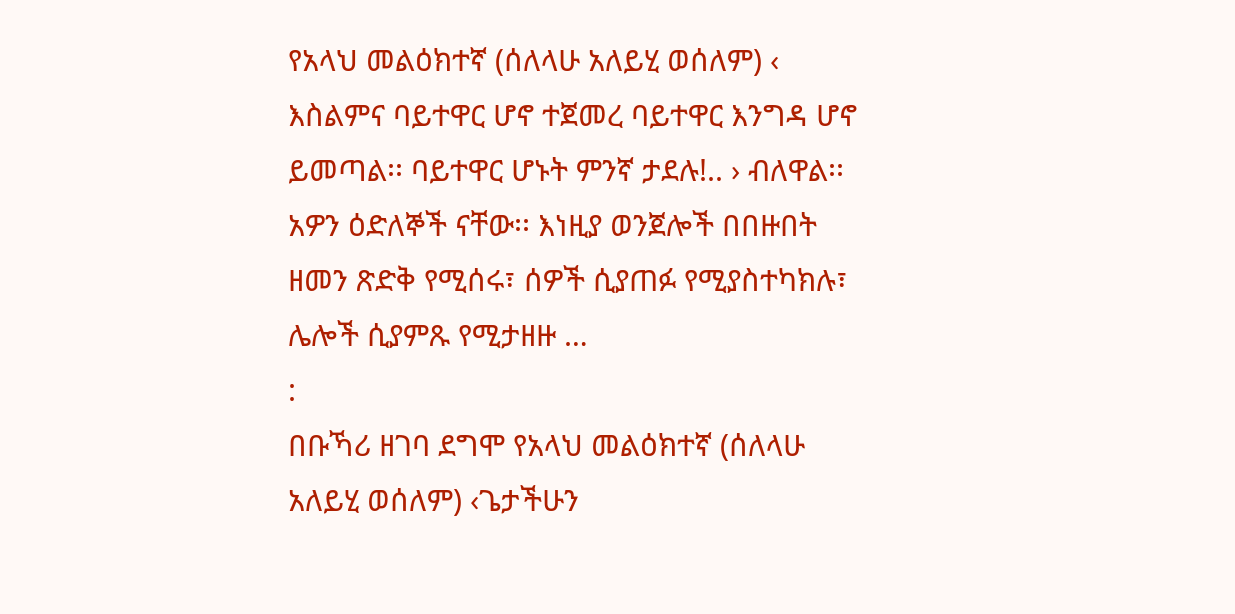የአላህ መልዕክተኛ (ሰለላሁ አለይሂ ወሰለም) ‹ እስልምና ባይተዋር ሆኖ ተጀመረ ባይተዋር እንግዳ ሆኖ ይመጣል፡፡ ባይተዋር ሆኑት ምንኛ ታደሉ!.. › ብለዋል፡፡ አዎን ዕድለኞች ናቸው፡፡ እነዚያ ወንጀሎች በበዙበት ዘመን ጽድቅ የሚሰሩ፣ ሰዎች ሲያጠፉ የሚያስተካክሉ፣ ሌሎች ሲያምጹ የሚታዘዙ …
:
በቡኻሪ ዘገባ ደግሞ የአላህ መልዕክተኛ (ሰለላሁ አለይሂ ወሰለም) ‹ጌታችሁን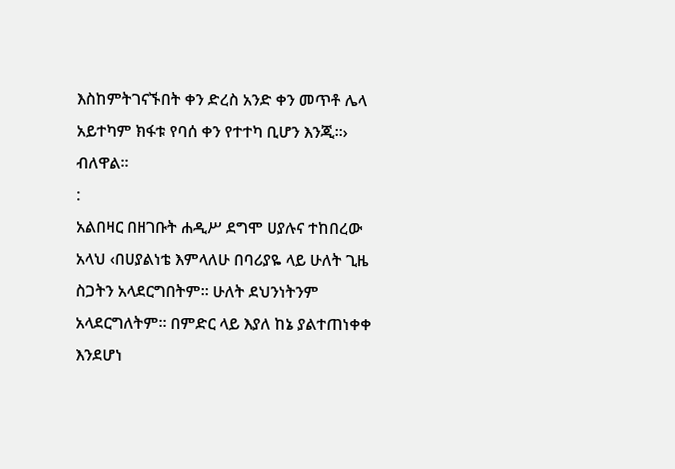እስከምትገናኙበት ቀን ድረስ አንድ ቀን መጥቶ ሌላ አይተካም ክፋቱ የባሰ ቀን የተተካ ቢሆን እንጂ፡፡› ብለዋል፡፡
:
አልበዛር በዘገቡት ሐዲሥ ደግሞ ሀያሉና ተከበረው አላህ ‹በሀያልነቴ እምላለሁ በባሪያዬ ላይ ሁለት ጊዜ ስጋትን አላደርግበትም፡፡ ሁለት ደህንነትንም አላደርግለትም፡፡ በምድር ላይ እያለ ከኔ ያልተጠነቀቀ እንደሆነ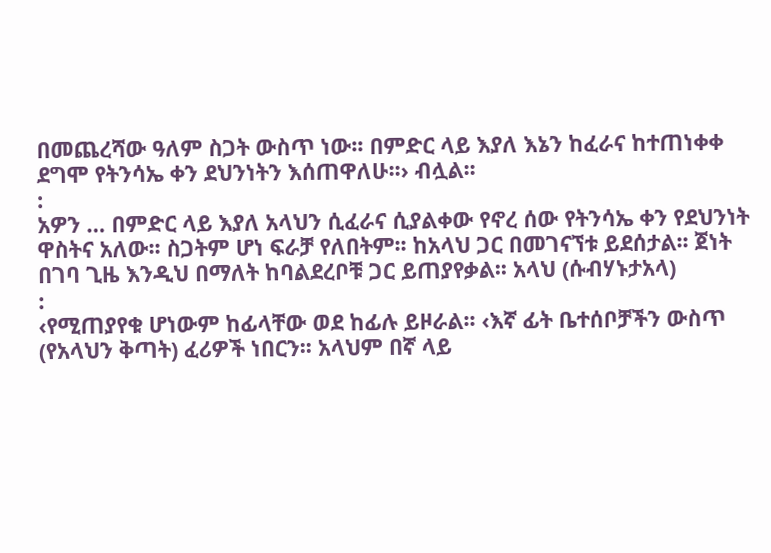በመጨረሻው ዓለም ስጋት ውስጥ ነው፡፡ በምድር ላይ እያለ እኔን ከፈራና ከተጠነቀቀ ደግሞ የትንሳኤ ቀን ደህንነትን እሰጠዋለሁ፡፡› ብሏል፡፡
:
አዎን … በምድር ላይ እያለ አላህን ሲፈራና ሲያልቀው የኖረ ሰው የትንሳኤ ቀን የደህንነት ዋስትና አለው፡፡ ስጋትም ሆነ ፍራቻ የለበትም፡፡ ከአላህ ጋር በመገናኘቱ ይደሰታል፡፡ ጀነት በገባ ጊዜ እንዲህ በማለት ከባልደረቦቹ ጋር ይጠያየቃል፡፡ አላህ (ሱብሃኑታአላ)
:
‹የሚጠያየቁ ሆነውም ከፊላቸው ወደ ከፊሉ ይዞራል፡፡ ‹እኛ ፊት ቤተሰቦቻችን ውስጥ (የአላህን ቅጣት) ፈሪዎች ነበርን፡፡ አላህም በኛ ላይ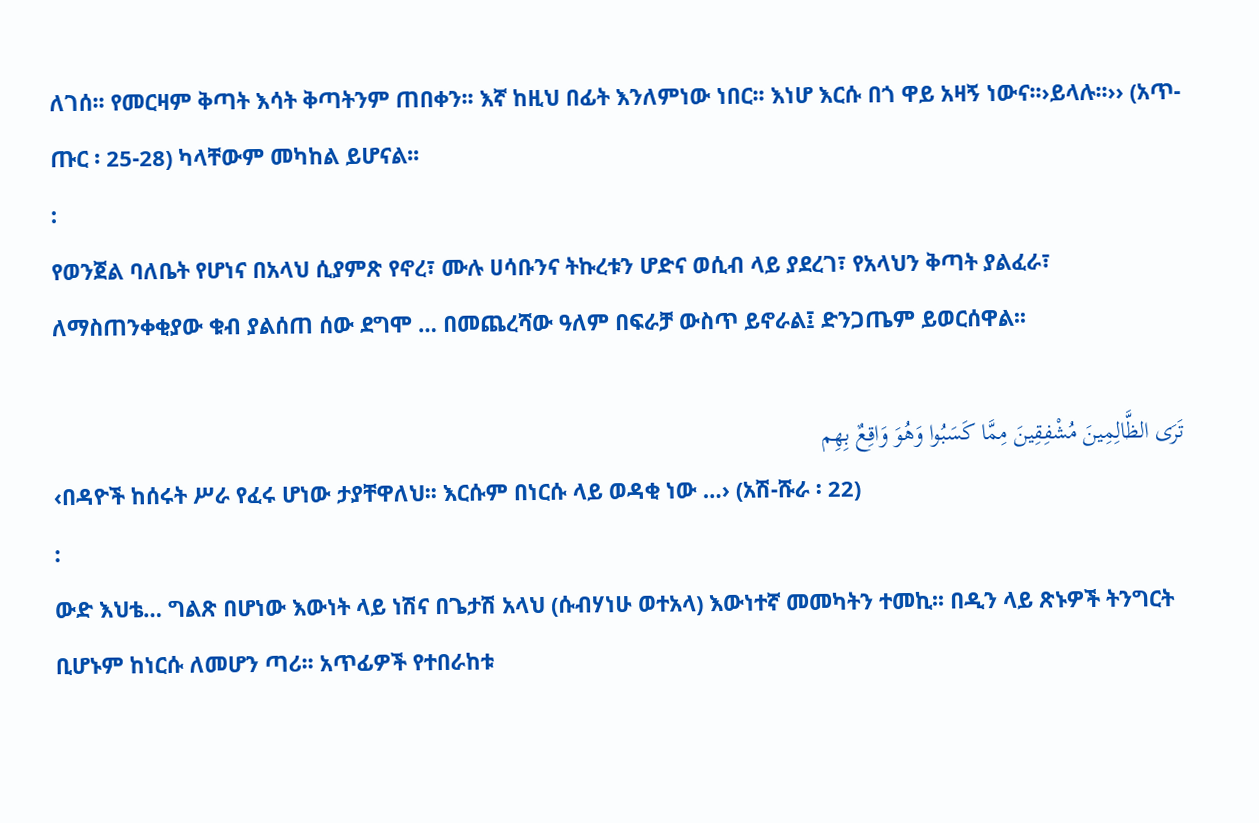ለገሰ፡፡ የመርዛም ቅጣት እሳት ቅጣትንም ጠበቀን፡፡ እኛ ከዚህ በፊት እንለምነው ነበር፡፡ እነሆ እርሱ በጎ ዋይ አዛኝ ነውና፡፡›ይላሉ፡፡›› (አጥ-ጡር ፡ 25-28) ካላቸውም መካከል ይሆናል፡፡
:
የወንጀል ባለቤት የሆነና በአላህ ሲያምጽ የኖረ፣ ሙሉ ሀሳቡንና ትኩረቱን ሆድና ወሲብ ላይ ያደረገ፣ የአላህን ቅጣት ያልፈራ፣ ለማስጠንቀቂያው ቁብ ያልሰጠ ሰው ደግሞ … በመጨረሻው ዓለም በፍራቻ ውስጥ ይኖራል፤ ድንጋጤም ይወርሰዋል፡፡

تَرَى الظَّالِمِينَ مُشْفِقِينَ مِمَّا كَسَبُوا وَهُوَ وَاقِعٌ بِهِم
‹በዳዮች ከሰሩት ሥራ የፈሩ ሆነው ታያቸዋለህ፡፡ እርሱም በነርሱ ላይ ወዳቂ ነው …› (አሽ-ሹራ ፡ 22)
:
ውድ እህቴ… ግልጽ በሆነው እውነት ላይ ነሽና በጌታሽ አላህ (ሱብሃነሁ ወተአላ) እውነተኛ መመካትን ተመኪ፡፡ በዲን ላይ ጽኑዎች ትንግርት ቢሆኑም ከነርሱ ለመሆን ጣሪ፡፡ አጥፊዎች የተበራከቱ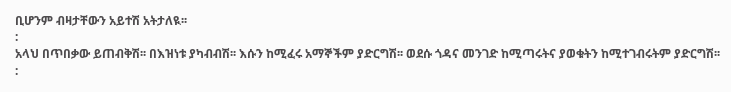ቢሆንም ብዛታቸውን አይተሽ አትታለዪ፡፡
:
አላህ በጥበቃው ይጠብቅሽ፡፡ በእዝነቱ ያካብብሽ፡፡ እሱን ከሚፈሩ አማኞችም ያድርግሽ፡፡ ወደሱ ጎዳና መንገድ ከሚጣሩትና ያወቁትን ከሚተገብሩትም ያድርግሽ፡፡
: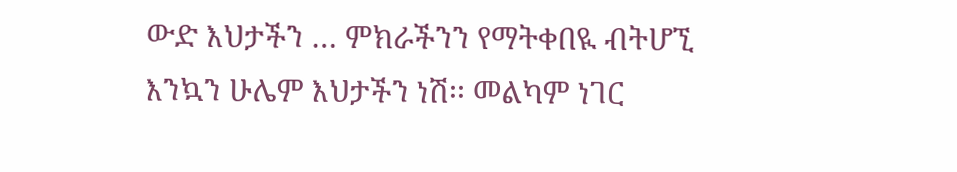ውድ እህታችን … ምክራችንን የማትቀበዪ ብትሆኚ እንኳን ሁሌም እህታችን ነሽ፡፡ መልካም ነገር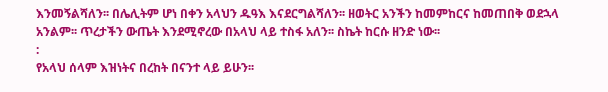እንመኝልሻለን፡፡ በሌሊትም ሆነ በቀን አላህን ዱዓእ እናደርግልሻለን፡፡ ዘወትር አንችን ከመምከርና ከመጠበቅ ወደኋላ አንልም፡፡ ጥረታችን ውጤት እንደሚኖረው በአላህ ላይ ተስፋ አለን፡፡ ስኬት ከርሱ ዘንድ ነው፡፡
:
የአላህ ሰላም እዝነትና በረከት በናንተ ላይ ይሁን፡፡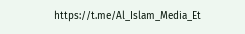https://t.me/Al_Islam_Media_Et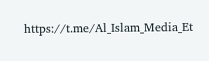https://t.me/Al_Islam_Media_Et